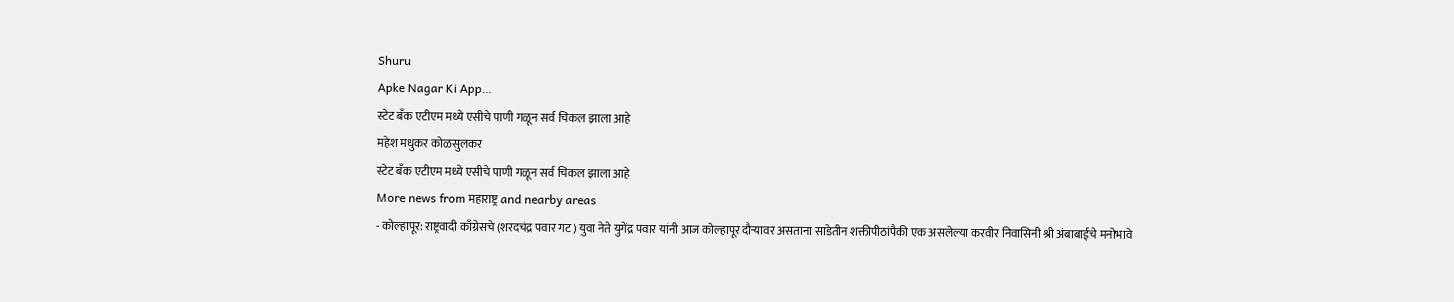Shuru
Apke Nagar Ki App…
स्टेट बँक एटीएम मध्ये एसीचे पाणी गळून सर्व चिकल झाला आहे
महेश मधुकर कोळसुलकर
स्टेट बँक एटीएम मध्ये एसीचे पाणी गळून सर्व चिकल झाला आहे
More news from महाराष्ट्र and nearby areas
- कोल्हापूर: राष्ट्रवादी काँग्रेसचे (शरदचंद्र पवार गट) युवा नेते युगेंद्र पवार यांनी आज कोल्हापूर दौऱ्यावर असताना साडेतीन शक्तीपीठांपैकी एक असलेल्या करवीर निवासिनी श्री अंबाबाईचे मनोभावे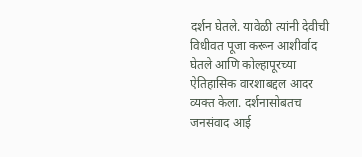दर्शन घेतले. यावेळी त्यांनी देवीची विधीवत पूजा करून आशीर्वाद घेतले आणि कोल्हापूरच्या ऐतिहासिक वारशाबद्दल आदर व्यक्त केला. दर्शनासोबतच जनसंवाद आई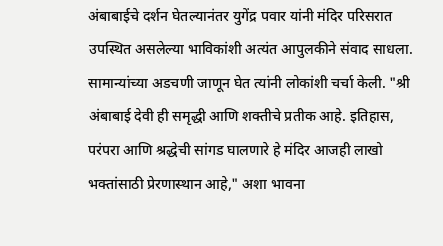अंबाबाईचे दर्शन घेतल्यानंतर युगेंद्र पवार यांनी मंदिर परिसरात उपस्थित असलेल्या भाविकांशी अत्यंत आपुलकीने संवाद साधला. सामान्यांच्या अडचणी जाणून घेत त्यांनी लोकांशी चर्चा केली. "श्री अंबाबाई देवी ही समृद्धी आणि शक्तीचे प्रतीक आहे. इतिहास, परंपरा आणि श्रद्धेची सांगड घालणारे हे मंदिर आजही लाखो भक्तांसाठी प्रेरणास्थान आहे," अशा भावना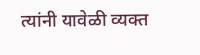त्यांनी यावेळी व्यक्त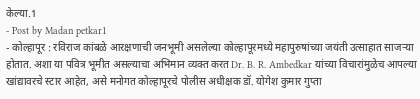केल्या.1
- Post by Madan petkar1
- कोल्हापूर : रविराज कांबळे आरक्षणाची जनभूमी असलेल्या कोल्हापूरमध्ये महापुरुषांच्या जयंती उत्साहात साजऱ्या होतात. अशा या पवित्र भूमीत असल्याचा अभिमान व्यक्त करत Dr. B. R. Ambedkar यांच्या विचारांमुळेच आपल्या खांद्यावरचे स्टार आहेत, असे मनोगत कोल्हापूरचे पोलीस अधीक्षक डॉ. योगेश कुमार गुप्ता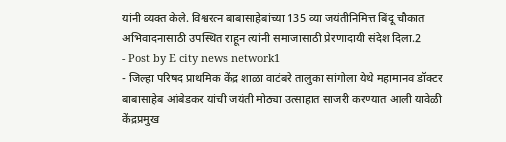यांनी व्यक्त केले. विश्वरत्न बाबासाहेबांच्या 135 व्या जयंतीनिमित्त बिंदू चौकात अभिवादनासाठी उपस्थित राहून त्यांनी समाजासाठी प्रेरणादायी संदेश दिला.2
- Post by E city news network1
- जिल्हा परिषद प्राथमिक केंद्र शाळा वाटंबरे तालुका सांगोला येथे महामानव डॉक्टर बाबासाहेब आंबेडकर यांची जयंती मोठ्या उत्साहात साजरी करण्यात आली यावेळी केंद्रप्रमुख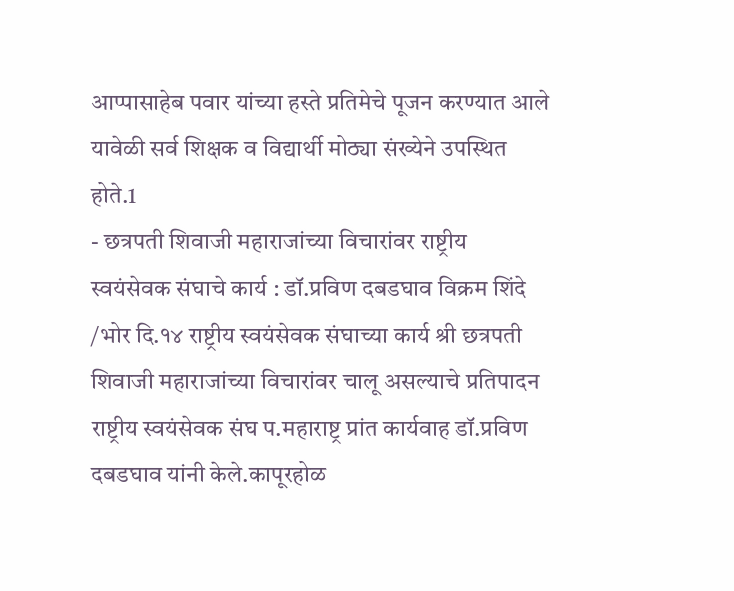आप्पासाहेब पवार यांच्या हस्ते प्रतिमेचे पूजन करण्यात आले यावेळी सर्व शिक्षक व विद्यार्थी मोठ्या संख्येने उपस्थित होते.1
- छत्रपती शिवाजी महाराजांच्या विचारांवर राष्ट्रीय स्वयंसेवक संघाचे कार्य : डॉ.प्रविण दबडघाव विक्रम शिंदे /भोर दि.१४ राष्ट्रीय स्वयंसेवक संघाच्या कार्य श्री छत्रपती शिवाजी महाराजांच्या विचारांवर चालू असल्याचे प्रतिपादन राष्ट्रीय स्वयंसेवक संघ प.महाराष्ट्र प्रांत कार्यवाह डॉ.प्रविण दबडघाव यांनी केले.कापूरहोळ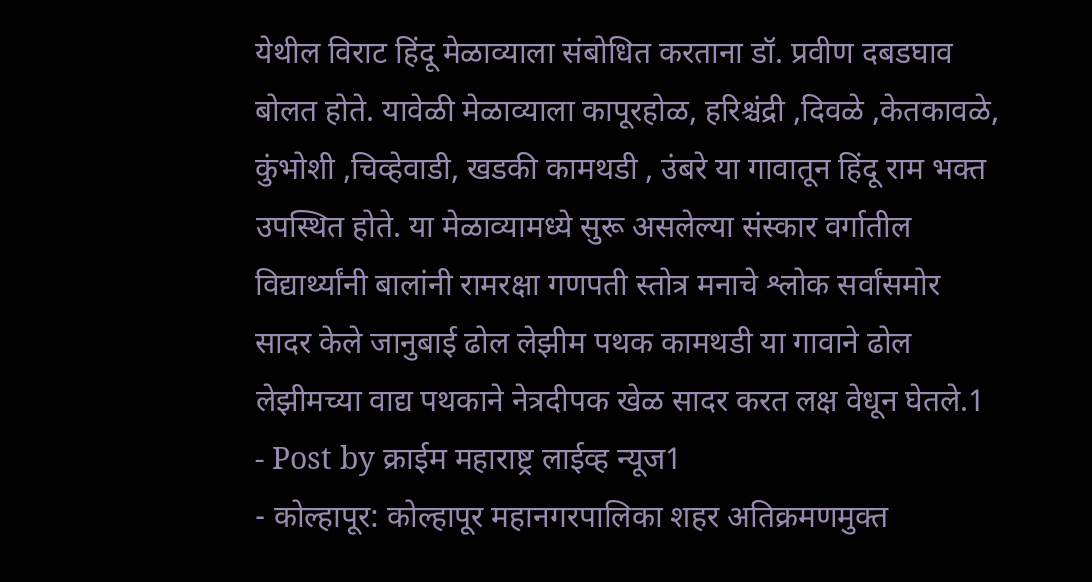येथील विराट हिंदू मेळाव्याला संबोधित करताना डॉ. प्रवीण दबडघाव बोलत होते. यावेळी मेळाव्याला कापूरहोळ, हरिश्चंद्री ,दिवळे ,केतकावळे, कुंभोशी ,चिव्हेवाडी, खडकी कामथडी , उंबरे या गावातून हिंदू राम भक्त उपस्थित होते. या मेळाव्यामध्ये सुरू असलेल्या संस्कार वर्गातील विद्यार्थ्यांनी बालांनी रामरक्षा गणपती स्तोत्र मनाचे श्लोक सर्वांसमोर सादर केले जानुबाई ढोल लेझीम पथक कामथडी या गावाने ढोल लेझीमच्या वाद्य पथकाने नेत्रदीपक खेळ सादर करत लक्ष वेधून घेतले.1
- Post by क्राईम महाराष्ट्र लाईव्ह न्यूज1
- कोल्हापूर: कोल्हापूर महानगरपालिका शहर अतिक्रमणमुक्त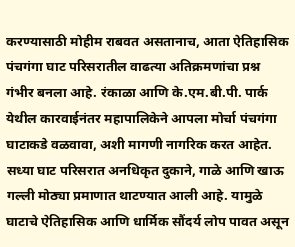करण्यासाठी मोहीम राबवत असतानाच, आता ऐतिहासिक पंचगंगा घाट परिसरातील वाढत्या अतिक्रमणांचा प्रश्न गंभीर बनला आहे. रंकाळा आणि के.एम.बी.पी. पार्क येथील कारवाईनंतर महापालिकेने आपला मोर्चा पंचगंगा घाटाकडे वळवावा, अशी मागणी नागरिक करत आहेत. सध्या घाट परिसरात अनधिकृत दुकाने, गाळे आणि खाऊ गल्ली मोठ्या प्रमाणात थाटण्यात आली आहे. यामुळे घाटाचे ऐतिहासिक आणि धार्मिक सौंदर्य लोप पावत असून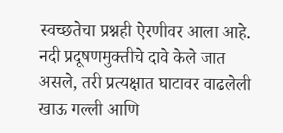स्वच्छतेचा प्रश्नही ऐरणीवर आला आहे. नदी प्रदूषणमुक्तीचे दावे केले जात असले, तरी प्रत्यक्षात घाटावर वाढलेली खाऊ गल्ली आणि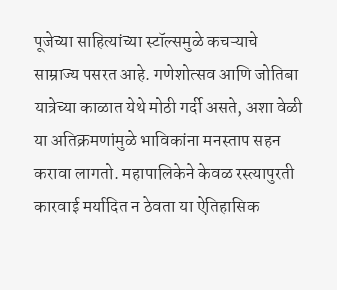पूजेच्या साहित्यांच्या स्टॉल्समुळे कचऱ्याचे साम्राज्य पसरत आहे. गणेशोत्सव आणि जोतिबा यात्रेच्या काळात येथे मोठी गर्दी असते, अशा वेळी या अतिक्रमणांमुळे भाविकांना मनस्ताप सहन करावा लागतो. महापालिकेने केवळ रस्त्यापुरती कारवाई मर्यादित न ठेवता या ऐतिहासिक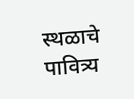स्थळाचे पावित्र्य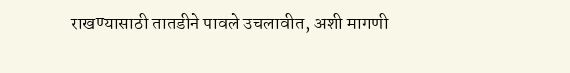राखण्यासाठी तातडीने पावले उचलावीत, अशी मागणी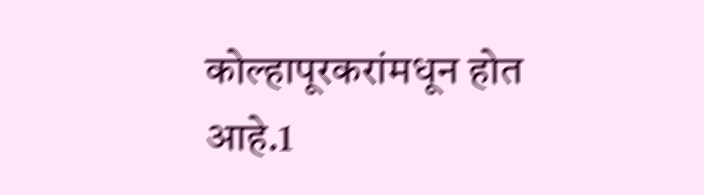कोल्हापूरकरांमधून होत आहे.1